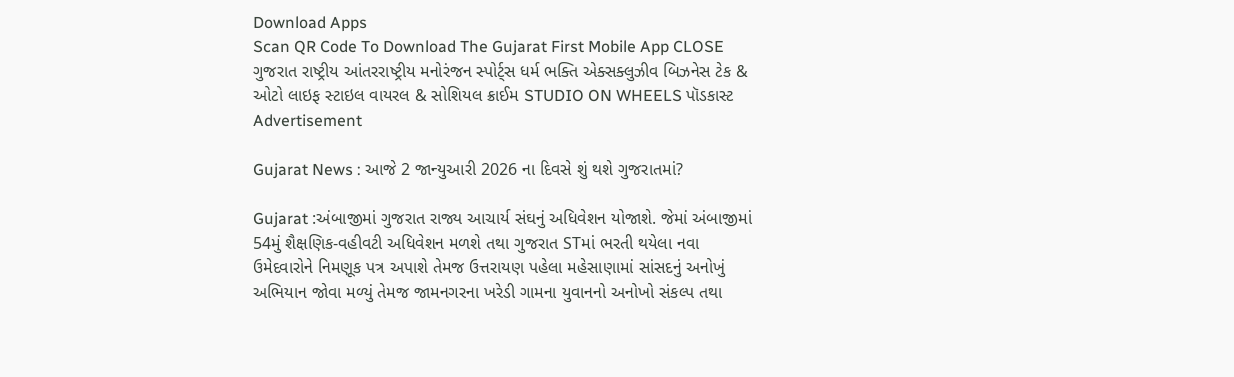Download Apps
Scan QR Code To Download The Gujarat First Mobile App CLOSE
ગુજરાત રાષ્ટ્રીય આંતરરાષ્ટ્રીય મનોરંજન સ્પોર્ટ્સ ધર્મ ભક્તિ એક્સક્લુઝીવ બિઝનેસ ટેક & ઓટો લાઇફ સ્ટાઇલ વાયરલ & સોશિયલ ક્રાઈમ STUDIO ON WHEELS પૉડકાસ્ટ
Advertisement

Gujarat News : આજે 2 જાન્યુઆરી 2026 ના દિવસે શું થશે ગુજરાતમાં?

Gujarat :અંબાજીમાં ગુજરાત રાજ્ય આચાર્ય સંઘનું અધિવેશન યોજાશે. જેમાં અંબાજીમાં 54મું શૈક્ષણિક-વહીવટી અધિવેશન મળશે તથા ગુજરાત STમાં ભરતી થયેલા નવા ઉમેદવારોને નિમણૂક પત્ર અપાશે તેમજ ઉત્તરાયણ પહેલા મહેસાણામાં સાંસદનું અનોખું અભિયાન જોવા મળ્યું તેમજ જામનગરના ખરેડી ગામના યુવાનનો અનોખો સંકલ્પ તથા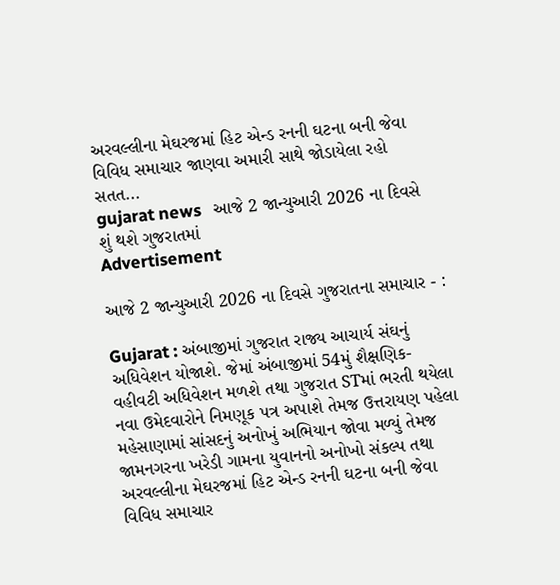અરવલ્લીના મેઘરજમાં હિટ એન્ડ રનની ઘટના બની જેવા વિવિધ સમાચાર જાણવા અમારી સાથે જોડાયેલા રહો સતત...
gujarat news   આજે 2 જાન્યુઆરી 2026 ના દિવસે શું થશે ગુજરાતમાં
Advertisement

આજે 2 જાન્યુઆરી 2026 ના દિવસે ગુજરાતના સમાચાર - :

Gujarat : અંબાજીમાં ગુજરાત રાજ્ય આચાર્ય સંઘનું અધિવેશન યોજાશે. જેમાં અંબાજીમાં 54મું શૈક્ષણિક-વહીવટી અધિવેશન મળશે તથા ગુજરાત STમાં ભરતી થયેલા નવા ઉમેદવારોને નિમણૂક પત્ર અપાશે તેમજ ઉત્તરાયણ પહેલા મહેસાણામાં સાંસદનું અનોખું અભિયાન જોવા મળ્યું તેમજ જામનગરના ખરેડી ગામના યુવાનનો અનોખો સંકલ્પ તથા અરવલ્લીના મેઘરજમાં હિટ એન્ડ રનની ઘટના બની જેવા વિવિધ સમાચાર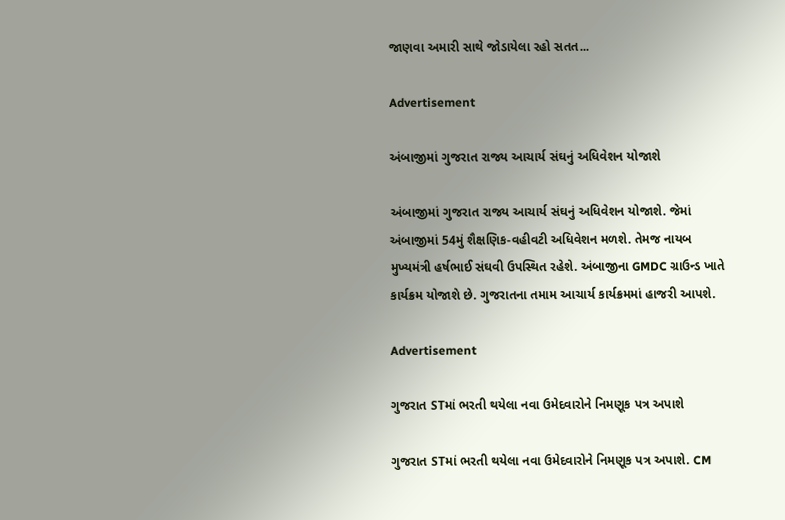જાણવા અમારી સાથે જોડાયેલા રહો સતત...

Advertisement

અંબાજીમાં ગુજરાત રાજ્ય આચાર્ય સંઘનું અધિવેશન યોજાશે

અંબાજીમાં ગુજરાત રાજ્ય આચાર્ય સંઘનું અધિવેશન યોજાશે. જેમાં અંબાજીમાં 54મું શૈક્ષણિક-વહીવટી અધિવેશન મળશે. તેમજ નાયબ મુખ્યમંત્રી હર્ષભાઈ સંઘવી ઉપસ્થિત રહેશે. અંબાજીના GMDC ગ્રાઉન્ડ ખાતે કાર્યક્રમ યોજાશે છે. ગુજરાતના તમામ આચાર્ય કાર્યક્રમમાં હાજરી આપશે.

Advertisement

ગુજરાત STમાં ભરતી થયેલા નવા ઉમેદવારોને નિમણૂક પત્ર અપાશે

ગુજરાત STમાં ભરતી થયેલા નવા ઉમેદવારોને નિમણૂક પત્ર અપાશે. CM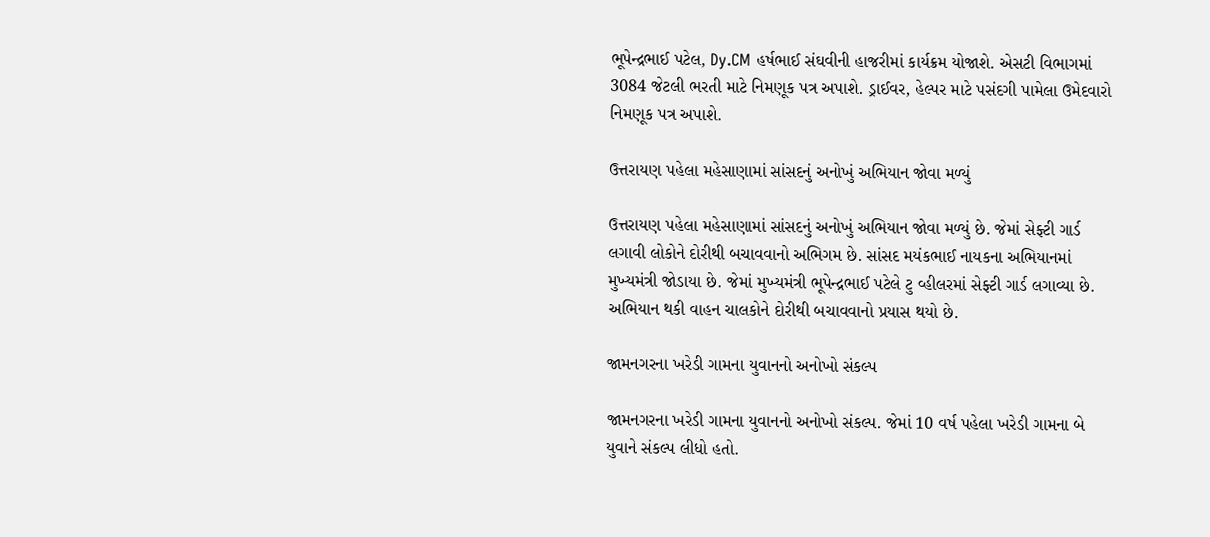ભૂપેન્દ્રભાઈ પટેલ, Dy.CM હર્ષભાઈ સંઘવીની હાજરીમાં કાર્યક્રમ યોજાશે. એસટી વિભાગમાં 3084 જેટલી ભરતી માટે નિમણૂક પત્ર અપાશે. ડ્રાઈવર, હેલ્પર માટે પસંદગી પામેલા ઉમેદવારો નિમણૂક પત્ર અપાશે.

ઉત્તરાયણ પહેલા મહેસાણામાં સાંસદનું અનોખું અભિયાન જોવા મળ્યું

ઉત્તરાયણ પહેલા મહેસાણામાં સાંસદનું અનોખું અભિયાન જોવા મળ્યું છે. જેમાં સેફ્ટી ગાર્ડ લગાવી લોકોને દોરીથી બચાવવાનો અભિગમ છે. સાંસદ મયંકભાઈ નાયકના અભિયાનમાં મુખ્યમંત્રી જોડાયા છે. જેમાં મુખ્યમંત્રી ભૂપેન્દ્રભાઈ પટેલે ટુ વ્હીલરમાં સેફ્ટી ગાર્ડ લગાવ્યા છે. અભિયાન થકી વાહન ચાલકોને દોરીથી બચાવવાનો પ્રયાસ થયો છે.

જામનગરના ખરેડી ગામના યુવાનનો અનોખો સંકલ્પ

જામનગરના ખરેડી ગામના યુવાનનો અનોખો સંકલ્પ. જેમાં 10 વર્ષ પહેલા ખરેડી ગામના બે યુવાને સંકલ્પ લીધો હતો.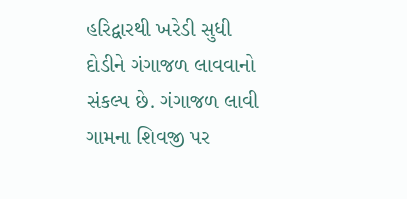હરિદ્વારથી ખરેડી સુધી દોડીને ગંગાજળ લાવવાનો સંકલ્પ છે. ગંગાજળ લાવી ગામના શિવજી પર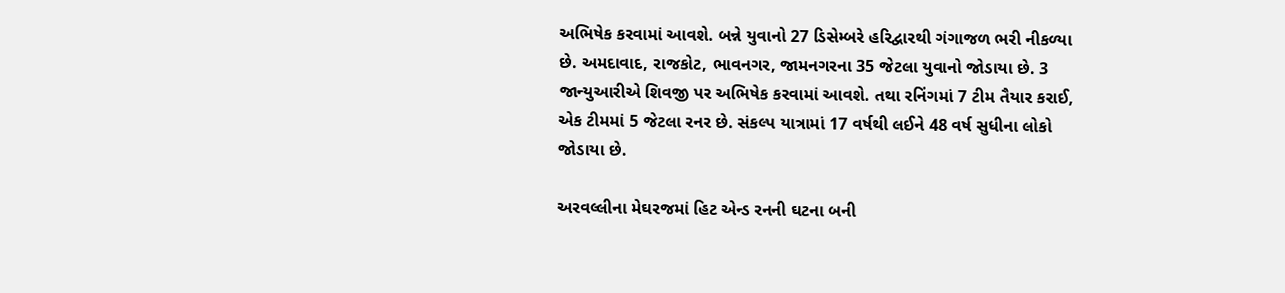અભિષેક કરવામાં આવશે. બન્ને યુવાનો 27 ડિસેમ્બરે હરિદ્વારથી ગંગાજળ ભરી નીકળ્યા છે. અમદાવાદ, રાજકોટ, ભાવનગર, જામનગરના 35 જેટલા યુવાનો જોડાયા છે. 3 જાન્યુઆરીએ શિવજી પર અભિષેક કરવામાં આવશે. તથા રનિંગમાં 7 ટીમ તૈયાર કરાઈ, એક ટીમમાં 5 જેટલા રનર છે. સંકલ્પ યાત્રામાં 17 વર્ષથી લઈને 48 વર્ષ સુધીના લોકો જોડાયા છે.

અરવલ્લીના મેઘરજમાં હિટ એન્ડ રનની ઘટના બની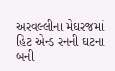અરવલ્લીના મેઘરજમાં હિટ એન્ડ રનની ઘટના બની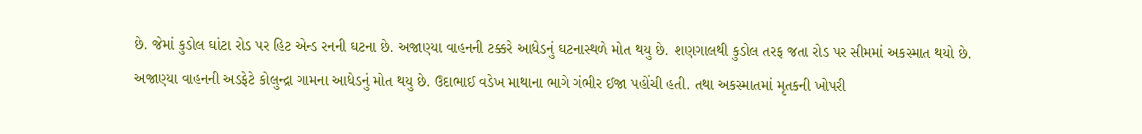છે. જેમાં કુડોલ ઘાંટા રોડ પર હિટ એન્ડ રનની ઘટના છે. અજાણ્યા વાહનની ટક્કરે આધેડનું ઘટનાસ્થળે મોત થયુ છે. શણગાલથી કુડોલ તરફ જતા રોડ પર સીમમાં અકસ્માત થયો છે. અજાણ્યા વાહનની અડફેટે કોલુન્દ્રા ગામના આધેડનું મોત થયુ છે. ઉદાભાઈ વડેખ માથાના ભાગે ગંભીર ઈજા પહોંચી હતી. તથા અકસ્માતમાં મૃતકની ખોપરી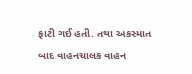ફાટી ગઈ હતી. તથા અકસ્માત બાદ વાહનચાલક વાહન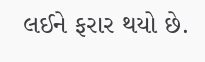લઈને ફરાર થયો છે.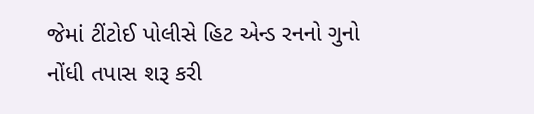જેમાં ટીંટોઈ પોલીસે હિટ એન્ડ રનનો ગુનો નોંધી તપાસ શરૂ કરી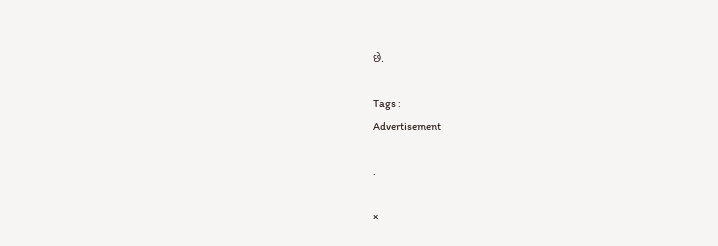છે.

Tags :
Advertisement

.

×